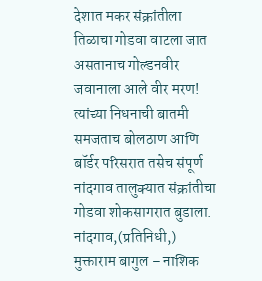देशात मकर संक्रांतीला तिळाचा गोडवा वाटला जात असतानाच गोल्डनवीर जवानाला आले वीर मरण!
त्यांच्या निधनाची बातमी समजताच बोलठाण आणि बॉर्डर परिसरात तसेच संपूर्ण नांदगाव तालुक्यात संक्रांतीचा गोडवा शोकसागरात बुडाला.
नांदगाव,(प्रतिनिधी,) मुक्ताराम बागुल – नाशिक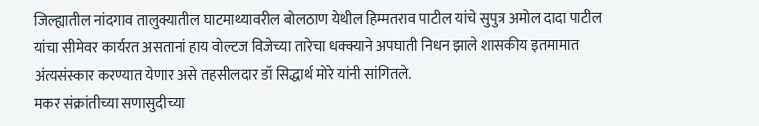जिल्ह्यातील नांदगाव तालुक्यातील घाटमाथ्यावरील बोलठाण येथील हिम्मतराव पाटील यांचे सुपुत्र अमोल दादा पाटील यांचा सीमेवर कार्यरत असतानां हाय वोल्टज विजेच्या तारेचा धक्क्याने अपघाती निधन झाले शासकीय इतमामात अंत्यसंस्कार करण्यात येणार असे तहसीलदार डॉ सिद्धार्थ मोरे यांनी सांगितले.
मकर संक्रांतीच्या सणासुदीच्या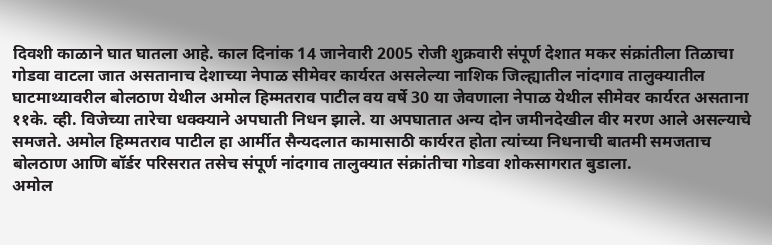दिवशी काळाने घात घातला आहे. काल दिनांक 14 जानेवारी 2005 रोजी शुक्रवारी संपूर्ण देशात मकर संक्रांतीला तिळाचा गोडवा वाटला जात असतानाच देशाच्या नेपाळ सीमेवर कार्यरत असलेल्या नाशिक जिल्ह्यातील नांदगाव तालुक्यातील घाटमाथ्यावरील बोलठाण येथील अमोल हिम्मतराव पाटील वय वर्षे 30 या जेवणाला नेपाळ येथील सीमेवर कार्यरत असताना ११के. व्ही. विजेच्या तारेचा धक्क्याने अपघाती निधन झाले. या अपघातात अन्य दोन जमीनदेखील वीर मरण आले असल्याचे समजते. अमोल हिम्मतराव पाटील हा आर्मीत सैन्यदलात कामासाठी कार्यरत होता त्यांच्या निधनाची बातमी समजताच बोलठाण आणि बॉर्डर परिसरात तसेच संपूर्ण नांदगाव तालुक्यात संक्रांतीचा गोडवा शोकसागरात बुडाला.
अमोल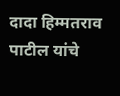दादा हिम्मतराव पाटील यांचे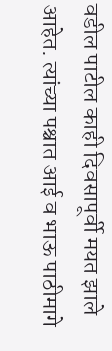वडील पाटील काही दिवसापूर्वी मयत झाले आहेत. त्यांच्या पश्चात आई व भाऊ पाठीमागे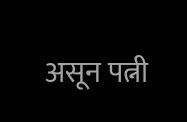असून पत्नी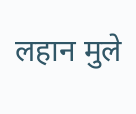लहान मुले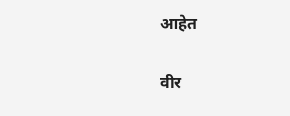आहेत

वीर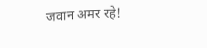जवान अमर रहे!